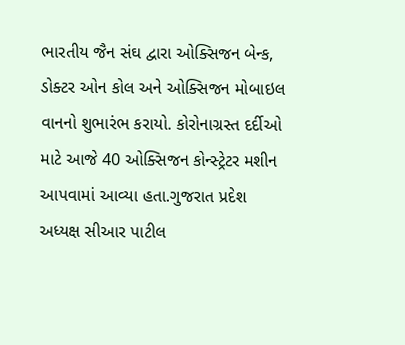ભારતીય જૈન સંઘ દ્વારા ઓક્સિજન બેન્ક, ડોક્ટર ઓન કોલ અને ઓક્સિજન મોબાઇલ વાનનો શુભારંભ કરાયો. કોરોનાગ્રસ્ત દર્દીઓ માટે આજે 40 ઓક્સિજન કોન્સ્ટ્રેટર મશીન આપવામાં આવ્યા હતા.ગુજરાત પ્રદેશ અધ્યક્ષ સીઆર પાટીલ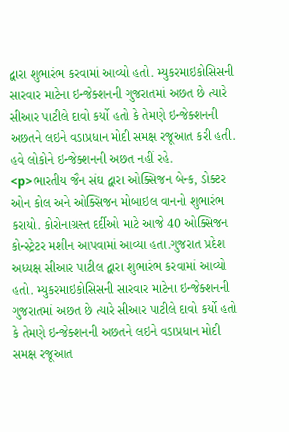દ્વારા શુભારંભ કરવામાં આવ્યો હતો. મ્યુકરમાઇકોસિસની સારવાર માટેના ઇન્જેક્શનની ગુજરાતમાં અછત છે ત્યારે સીઆર પાટીલે દાવો કર્યો હતો કે તેમણે ઇન્જેક્શનની અછતને લઇને વડાપ્રધાન મોદી સમક્ષ રજૂઆત કરી હતી. હવે લોકોને ઇન્જેક્શનની અછત નહીં રહે.
<p>ભારતીય જૈન સંઘ દ્વારા ઓક્સિજન બેન્ક, ડોક્ટર ઓન કોલ અને ઓક્સિજન મોબાઇલ વાનનો શુભારંભ કરાયો. કોરોનાગ્રસ્ત દર્દીઓ માટે આજે 40 ઓક્સિજન કોન્સ્ટ્રેટર મશીન આપવામાં આવ્યા હતા.ગુજરાત પ્રદેશ અધ્યક્ષ સીઆર પાટીલ દ્વારા શુભારંભ કરવામાં આવ્યો હતો. મ્યુકરમાઇકોસિસની સારવાર માટેના ઇન્જેક્શનની ગુજરાતમાં અછત છે ત્યારે સીઆર પાટીલે દાવો કર્યો હતો કે તેમણે ઇન્જેક્શનની અછતને લઇને વડાપ્રધાન મોદી સમક્ષ રજૂઆત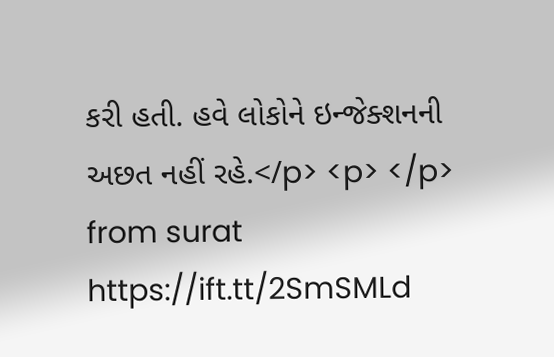કરી હતી. હવે લોકોને ઇન્જેક્શનની અછત નહીં રહે.</p> <p> </p>
from surat https://ift.tt/2SmSMLd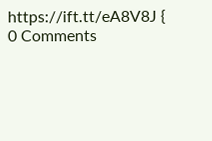https://ift.tt/eA8V8J {
0 Comments